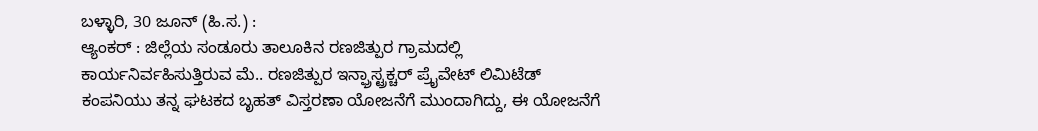ಬಳ್ಳಾರಿ, 30 ಜೂನ್ (ಹಿ.ಸ.) :
ಆ್ಯಂಕರ್ : ಜಿಲ್ಲೆಯ ಸಂಡೂರು ತಾಲೂಕಿನ ರಣಜಿತ್ಪುರ ಗ್ರಾಮದಲ್ಲಿ ಕಾರ್ಯನಿರ್ವಹಿಸುತ್ತಿರುವ ಮೆ.. ರಣಜಿತ್ಪುರ ಇನ್ಫ್ರಾಸ್ಟ್ರಕ್ಚರ್ ಪ್ರೈವೇಟ್ ಲಿಮಿಟೆಡ್ ಕಂಪನಿಯು ತನ್ನ ಘಟಕದ ಬೃಹತ್ ವಿಸ್ತರಣಾ ಯೋಜನೆಗೆ ಮುಂದಾಗಿದ್ದು, ಈ ಯೋಜನೆಗೆ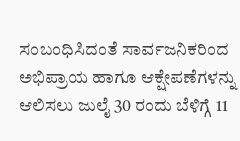ಸಂಬಂಧಿಸಿದಂತೆ ಸಾರ್ವಜನಿಕರಿಂದ ಅಭಿಪ್ರಾಯ ಹಾಗೂ ಆಕ್ಷೇಪಣೆಗಳನ್ನು ಆಲಿಸಲು ಜುಲೈ 30 ರಂದು ಬೆಳಿಗ್ಗೆ 11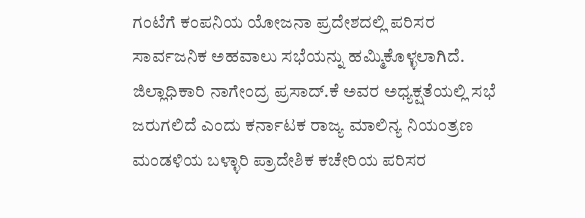ಗಂಟೆಗೆ ಕಂಪನಿಯ ಯೋಜನಾ ಪ್ರದೇಶದಲ್ಲಿ ಪರಿಸರ ಸಾರ್ವಜನಿಕ ಅಹವಾಲು ಸಭೆಯನ್ನು ಹಮ್ಮಿಕೊಳ್ಳಲಾಗಿದೆ.
ಜಿಲ್ಲಾಧಿಕಾರಿ ನಾಗೇಂದ್ರ ಪ್ರಸಾದ್.ಕೆ ಅವರ ಅಧ್ಯಕ್ಷತೆಯಲ್ಲಿ ಸಭೆ ಜರುಗಲಿದೆ ಎಂದು ಕರ್ನಾಟಕ ರಾಜ್ಯ ಮಾಲಿನ್ಯ ನಿಯಂತ್ರಣ ಮಂಡಳಿಯ ಬಳ್ಳಾರಿ ಪ್ರಾದೇಶಿಕ ಕಚೇರಿಯ ಪರಿಸರ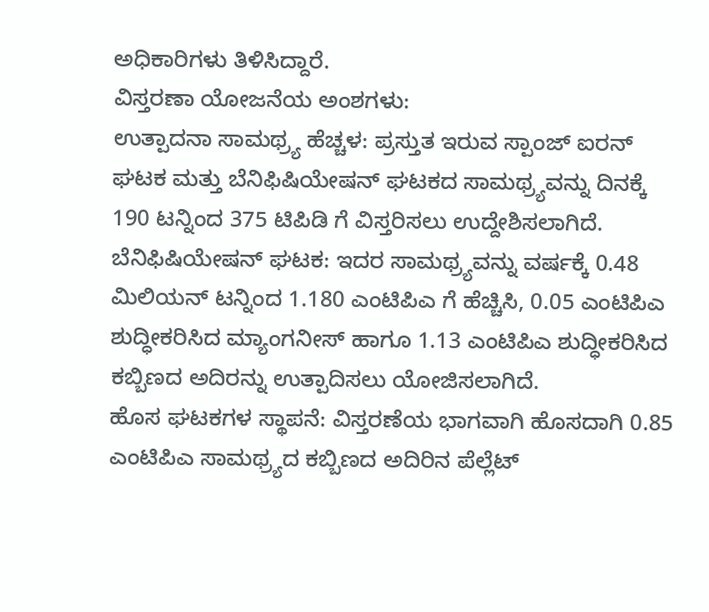ಅಧಿಕಾರಿಗಳು ತಿಳಿಸಿದ್ದಾರೆ.
ವಿಸ್ತರಣಾ ಯೋಜನೆಯ ಅಂಶಗಳು:
ಉತ್ಪಾದನಾ ಸಾಮಥ್ರ್ಯ ಹೆಚ್ಚಳ: ಪ್ರಸ್ತುತ ಇರುವ ಸ್ಪಾಂಜ್ ಐರನ್ ಘಟಕ ಮತ್ತು ಬೆನಿಫಿಷಿಯೇಷನ್ ಘಟಕದ ಸಾಮಥ್ರ್ಯವನ್ನು ದಿನಕ್ಕೆ 190 ಟನ್ನಿಂದ 375 ಟಿಪಿಡಿ ಗೆ ವಿಸ್ತರಿಸಲು ಉದ್ದೇಶಿಸಲಾಗಿದೆ.
ಬೆನಿಫಿಷಿಯೇಷನ್ ಘಟಕ: ಇದರ ಸಾಮಥ್ರ್ಯವನ್ನು ವರ್ಷಕ್ಕೆ 0.48 ಮಿಲಿಯನ್ ಟನ್ನಿಂದ 1.180 ಎಂಟಿಪಿಎ ಗೆ ಹೆಚ್ಚಿಸಿ, 0.05 ಎಂಟಿಪಿಎ ಶುದ್ಧೀಕರಿಸಿದ ಮ್ಯಾಂಗನೀಸ್ ಹಾಗೂ 1.13 ಎಂಟಿಪಿಎ ಶುದ್ಧೀಕರಿಸಿದ ಕಬ್ಬಿಣದ ಅದಿರನ್ನು ಉತ್ಪಾದಿಸಲು ಯೋಜಿಸಲಾಗಿದೆ.
ಹೊಸ ಘಟಕಗಳ ಸ್ಥಾಪನೆ: ವಿಸ್ತರಣೆಯ ಭಾಗವಾಗಿ ಹೊಸದಾಗಿ 0.85 ಎಂಟಿಪಿಎ ಸಾಮಥ್ರ್ಯದ ಕಬ್ಬಿಣದ ಅದಿರಿನ ಪೆಲ್ಲೆಟ್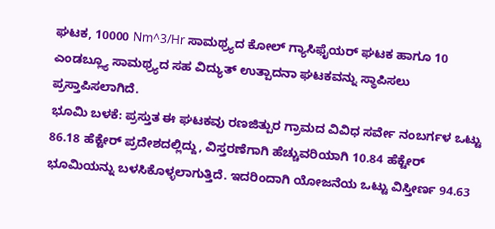ಘಟಕ, 10000 Nm^3/Hr ಸಾಮಥ್ರ್ಯದ ಕೋಲ್ ಗ್ಯಾಸಿಫೈಯರ್ ಘಟಕ ಹಾಗೂ 10 ಎಂಡಬ್ಲ್ಯೂ ಸಾಮಥ್ರ್ಯದ ಸಹ ವಿದ್ಯುತ್ ಉತ್ಪಾದನಾ ಘಟಕವನ್ನು ಸ್ಥಾಪಿಸಲು ಪ್ರಸ್ತಾಪಿಸಲಾಗಿದೆ.
ಭೂಮಿ ಬಳಕೆ: ಪ್ರಸ್ತುತ ಈ ಘಟಕವು ರಣಜಿತ್ಪುರ ಗ್ರಾಮದ ವಿವಿಧ ಸರ್ವೇ ನಂಬರ್ಗಳ ಒಟ್ಟು 86.18 ಹೆಕ್ಟೇರ್ ಪ್ರದೇಶದಲ್ಲಿದ್ದು, ವಿಸ್ತರಣೆಗಾಗಿ ಹೆಚ್ಚುವರಿಯಾಗಿ 10.84 ಹೆಕ್ಟೇರ್ ಭೂಮಿಯನ್ನು ಬಳಸಿಕೊಳ್ಳಲಾಗುತ್ತಿದೆ. ಇದರಿಂದಾಗಿ ಯೋಜನೆಯ ಒಟ್ಟು ವಿಸ್ತೀರ್ಣ 94.63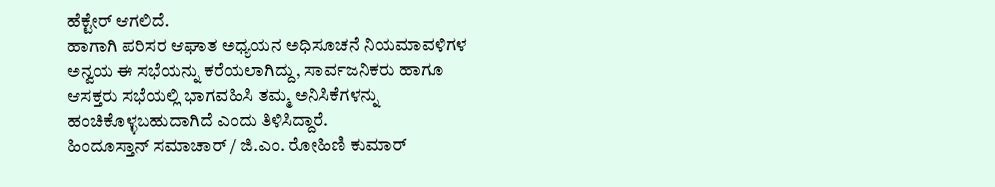ಹೆಕ್ಟೇರ್ ಆಗಲಿದೆ.
ಹಾಗಾಗಿ ಪರಿಸರ ಆಘಾತ ಅಧ್ಯಯನ ಅಧಿಸೂಚನೆ ನಿಯಮಾವಳಿಗಳ ಅನ್ವಯ ಈ ಸಭೆಯನ್ನು ಕರೆಯಲಾಗಿದ್ದು, ಸಾರ್ವಜನಿಕರು ಹಾಗೂ ಆಸಕ್ತರು ಸಭೆಯಲ್ಲಿ ಭಾಗವಹಿಸಿ ತಮ್ಮ ಅನಿಸಿಕೆಗಳನ್ನು ಹಂಚಿಕೊಳ್ಳಬಹುದಾಗಿದೆ ಎಂದು ತಿಳಿಸಿದ್ದಾರೆ.
ಹಿಂದೂಸ್ತಾನ್ ಸಮಾಚಾರ್ / ಜಿ.ಎಂ. ರೋಹಿಣಿ ಕುಮಾರ್